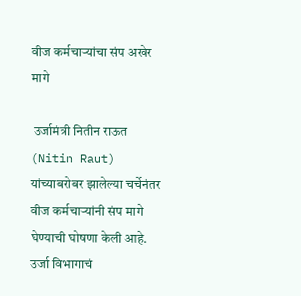वीज कर्मचाऱ्यांचा संप अखेर मागे

 उर्जामंत्री नितीन राऊत (Nitin Raut) यांच्याबरोबर झालेल्या चर्चेनंतर वीज कर्मचाऱ्यांनी संप मागे घेण्याची घोषणा केली आहे. उर्जा विभागाचं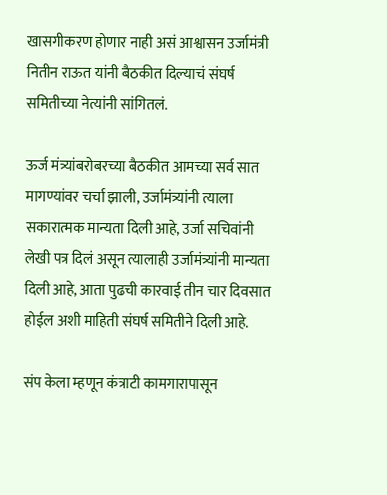खासगीकरण होणार नाही असं आश्वासन उर्जामंत्री नितीन राऊत यांनी बैठकीत दिल्याचं संघर्ष समितीच्या नेत्यांनी सांगितलं.

ऊर्ज मंत्र्यांबरोबरच्या बैठकीत आमच्या सर्व सात मागण्यांवर चर्चा झाली, उर्जामंत्र्यांनी त्याला सकारात्मक मान्यता दिली आहे, उर्जा सचिवांनी लेखी पत्र दिलं असून त्यालाही उर्जामंत्र्यांनी मान्यता दिली आहे, आता पुढची कारवाई तीन चार दिवसात होईल अशी माहिती संघर्ष समितीने दिली आहे.

संप केला म्हणून कंत्राटी कामगारापासून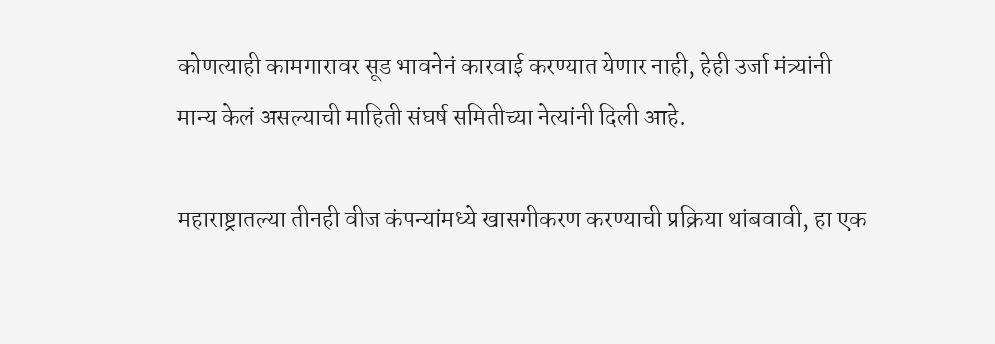कोणत्याही कामगारावर सूड भावनेनं कारवाई करण्यात येणार नाही, हेही उर्जा मंत्र्यांनी मान्य केलं असल्याची माहिती संघर्ष समितीच्या नेत्यांनी दिली आहे.

महाराष्ट्रातल्या तीनही वीज कंपन्यांमध्ये खासगीकरण करण्याची प्रक्रिया थांबवावी, हा एक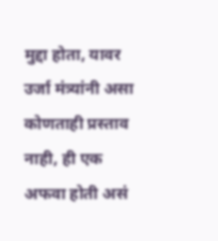मुद्दा होता, यावर उर्जा मंत्र्यांनी असा कोणताही प्रस्ताव नाही, ही एक अफवा होती असं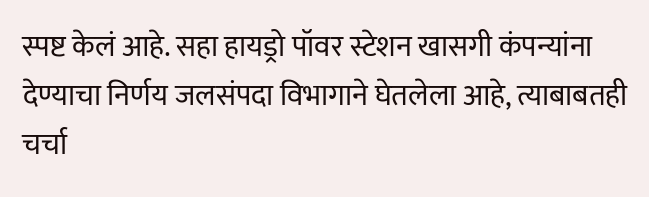स्पष्ट केलं आहे. सहा हायड्रो पॉवर स्टेशन खासगी कंपन्यांना देण्याचा निर्णय जलसंपदा विभागाने घेतलेला आहे, त्याबाबतही चर्चा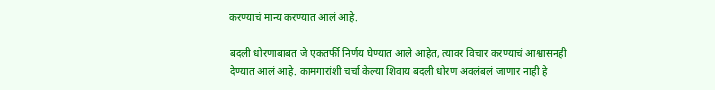करण्याचं मान्य करण्यात आलं आहे.

बदली धोरणाबाबत जे एकतर्फी निर्णय घेण्यात आले आहेत, त्यावर विचार करण्याचं आश्वासनही देण्यात आलं आहे. कामगारांशी चर्चा केल्या शिवाय बदली धोरण अवलंबलं जाणार नाही हे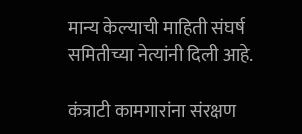मान्य केल्याची माहिती संघर्ष समितीच्या नेत्यांनी दिली आहे.

कंत्राटी कामगारांना संरक्षण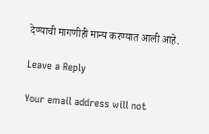देण्याची मागणीही मान्य करण्यात आली आहे.

Leave a Reply

Your email address will not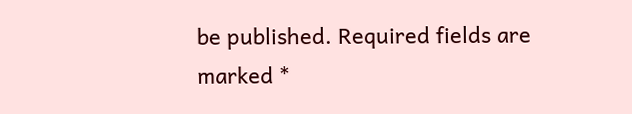be published. Required fields are marked *